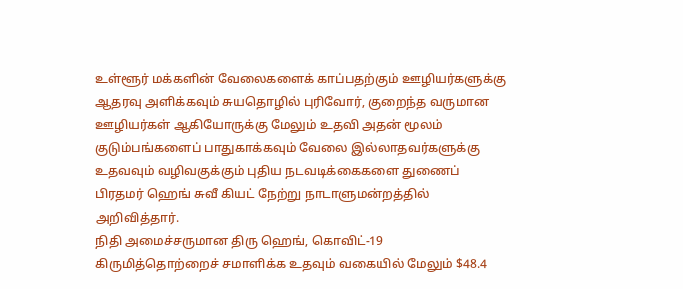உள்ளூர் மக்களின் வேலைகளைக் காப்பதற்கும் ஊழியர்களுக்கு ஆதரவு அளிக்கவும் சுயதொழில் புரிவோர், குறைந்த வருமான ஊழியர்கள் ஆகியோருக்கு மேலும் உதவி அதன் மூலம் குடும்பங்களைப் பாதுகாக்கவும் வேலை இல்லாதவர்களுக்கு உதவவும் வழிவகுக்கும் புதிய நடவடிக்கைகளை துணைப் பிரதமர் ஹெங் சுவீ கியட் நேற்று நாடாளுமன்றத்தில் அறிவித்தார்.
நிதி அமைச்சருமான திரு ஹெங், கொவிட்-19 கிருமித்தொற்றைச் சமாளிக்க உதவும் வகையில் மேலும் $48.4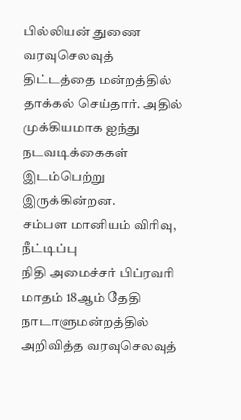பில்லியன் துணை வரவுசெலவுத் திட்டத்தை மன்றத்தில் தாக்கல் செய்தார். அதில் முக்கியமாக ஐந்து நடவடிக்கைகள் இடம்பெற்று இருக்கின்றன.
சம்பள மானியம் விரிவு, நீட்டிப்பு
நிதி அமைச்சர் பிப்ரவரி மாதம் 18ஆம் தேதி நாடாளுமன்றத்தில் அறிவித்த வரவுசெலவுத்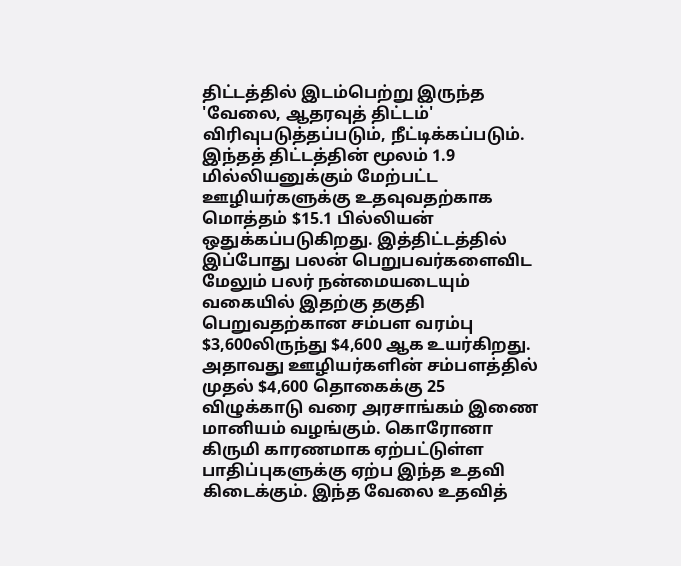திட்டத்தில் இடம்பெற்று இருந்த 'வேலை, ஆதரவுத் திட்டம்' விரிவுபடுத்தப்படும், நீட்டிக்கப்படும்.
இந்தத் திட்டத்தின் மூலம் 1.9 மில்லியனுக்கும் மேற்பட்ட ஊழியர்களுக்கு உதவுவதற்காக மொத்தம் $15.1 பில்லியன் ஒதுக்கப்படுகிறது. இத்திட்டத்தில் இப்போது பலன் பெறுபவர்களைவிட மேலும் பலர் நன்மையடையும் வகையில் இதற்கு தகுதி பெறுவதற்கான சம்பள வரம்பு $3,600லிருந்து $4,600 ஆக உயர்கிறது.
அதாவது ஊழியர்களின் சம்பளத்தில் முதல் $4,600 தொகைக்கு 25 விழுக்காடு வரை அரசாங்கம் இணை மானியம் வழங்கும். கொரோனா கிருமி காரணமாக ஏற்பட்டுள்ள பாதிப்புகளுக்கு ஏற்ப இந்த உதவி கிடைக்கும். இந்த வேலை உதவித்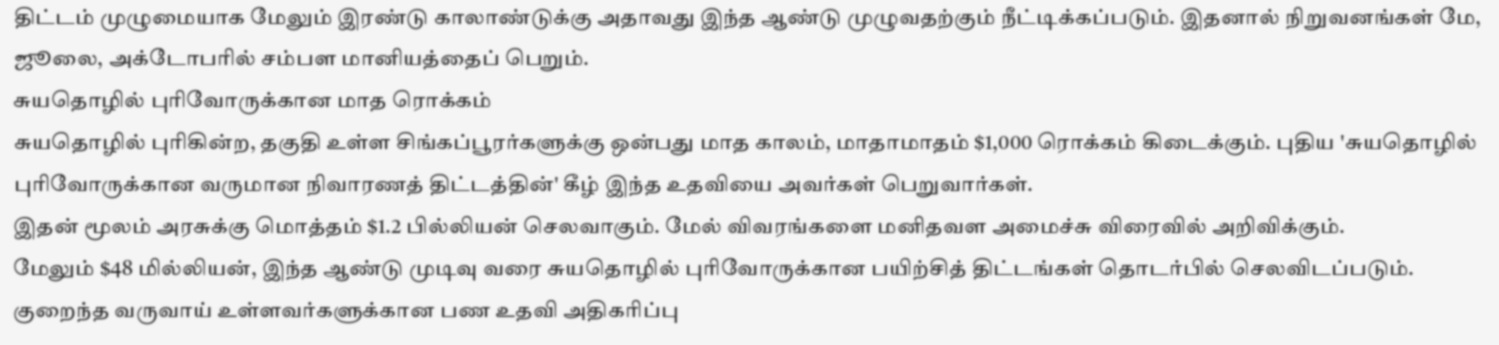திட்டம் முழுமையாக மேலும் இரண்டு காலாண்டுக்கு அதாவது இந்த ஆண்டு முழுவதற்கும் நீட்டிக்கப்படும். இதனால் நிறுவனங்கள் மே, ஜூலை, அக்டோபரில் சம்பள மானியத்தைப் பெறும்.
சுயதொழில் புரிவோருக்கான மாத ரொக்கம்
சுயதொழில் புரிகின்ற, தகுதி உள்ள சிங்கப்பூரர்களுக்கு ஒன்பது மாத காலம், மாதாமாதம் $1,000 ரொக்கம் கிடைக்கும். புதிய 'சுயதொழில் புரிவோருக்கான வருமான நிவாரணத் திட்டத்தின்' கீழ் இந்த உதவியை அவர்கள் பெறுவார்கள்.
இதன் மூலம் அரசுக்கு மொத்தம் $1.2 பில்லியன் செலவாகும். மேல் விவரங்களை மனிதவள அமைச்சு விரைவில் அறிவிக்கும்.
மேலும் $48 மில்லியன், இந்த ஆண்டு முடிவு வரை சுயதொழில் புரிவோருக்கான பயிற்சித் திட்டங்கள் தொடர்பில் செலவிடப்படும்.
குறைந்த வருவாய் உள்ளவர்களுக்கான பண உதவி அதிகரிப்பு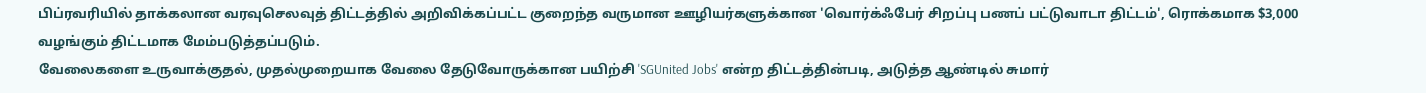பிப்ரவரியில் தாக்கலான வரவுசெலவுத் திட்டத்தில் அறிவிக்கப்பட்ட குறைந்த வருமான ஊழியர்களுக்கான 'வொர்க்ஃபேர் சிறப்பு பணப் பட்டுவாடா திட்டம்', ரொக்கமாக $3,000 வழங்கும் திட்டமாக மேம்படுத்தப்படும்.
வேலைகளை உருவாக்குதல், முதல்முறையாக வேலை தேடுவோருக்கான பயிற்சி 'SGUnited Jobs' என்ற திட்டத்தின்படி, அடுத்த ஆண்டில் சுமார்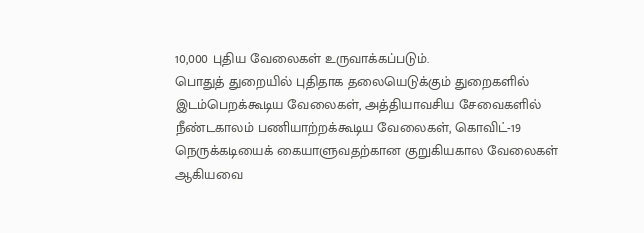10,000 புதிய வேலைகள் உருவாக்கப்படும்.
பொதுத் துறையில் புதிதாக தலையெடுக்கும் துறைகளில் இடம்பெறக்கூடிய வேலைகள், அத்தியாவசிய சேவைகளில் நீண்டகாலம் பணியாற்றக்கூடிய வேலைகள், கொவிட்-19 நெருக்கடியைக் கையாளுவதற்கான குறுகியகால வேலைகள் ஆகியவை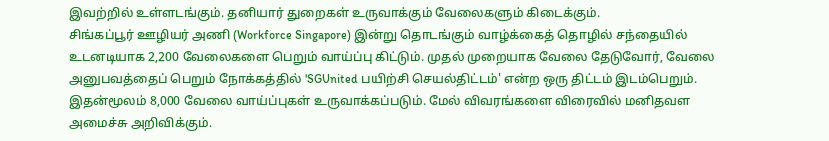இவற்றில் உள்ளடங்கும். தனியார் துறைகள் உருவாக்கும் வேலைகளும் கிடைக்கும்.
சிங்கப்பூர் ஊழியர் அணி (Workforce Singapore) இன்று தொடங்கும் வாழ்க்கைத் தொழில் சந்தையில் உடனடியாக 2,200 வேலைகளை பெறும் வாய்ப்பு கிட்டும். முதல் முறையாக வேலை தேடுவோர், வேலை அனுபவத்தைப் பெறும் நோக்கத்தில் 'SGUnited பயிற்சி செயல்திட்டம்' என்ற ஒரு திட்டம் இடம்பெறும். இதன்மூலம் 8,000 வேலை வாய்ப்புகள் உருவாக்கப்படும். மேல் விவரங்களை விரைவில் மனிதவள அமைச்சு அறிவிக்கும்.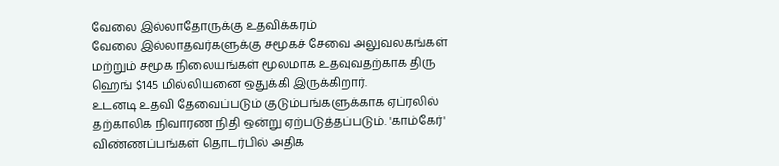வேலை இல்லாதோருக்கு உதவிக்கரம்
வேலை இல்லாதவர்களுக்கு சமூகச் சேவை அலுவலகங்கள் மற்றும் சமூக நிலையங்கள் மூலமாக உதவுவதற்காக திரு ஹெங் $145 மில்லியனை ஒதுக்கி இருக்கிறார்.
உடனடி உதவி தேவைப்படும் குடும்பங்களுக்காக ஏப்ரலில் தற்காலிக நிவாரண நிதி ஒன்று ஏற்படுத்தப்படும். 'காம்கேர்' விண்ணப்பங்கள் தொடர்பில் அதிக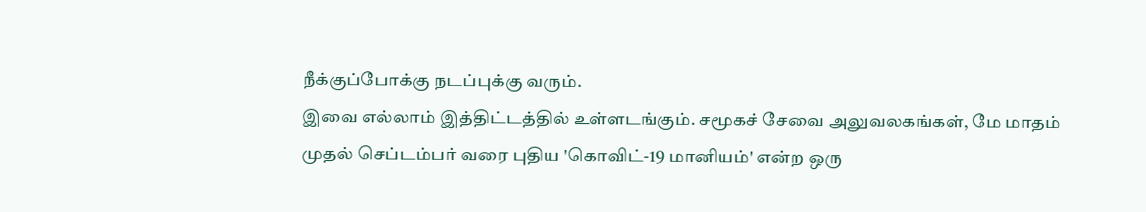நீக்குப்போக்கு நடப்புக்கு வரும்.
இவை எல்லாம் இத்திட்டத்தில் உள்ளடங்கும். சமூகச் சேவை அலுவலகங்கள், மே மாதம் முதல் செப்டம்பர் வரை புதிய 'கொவிட்-19 மானியம்' என்ற ஒரு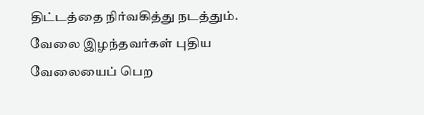திட்டத்தை நிர்வகித்து நடத்தும். வேலை இழந்தவர்கள் புதிய வேலையைப் பெற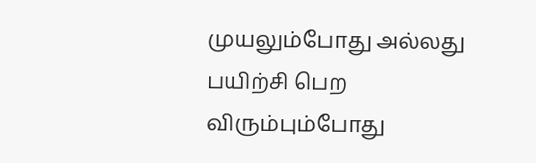முயலும்போது அல்லது பயிற்சி பெற விரும்பும்போது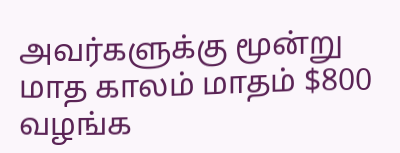அவர்களுக்கு மூன்று மாத காலம் மாதம் $800 வழங்க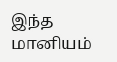இந்த மானியம்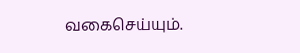வகைசெய்யும்.